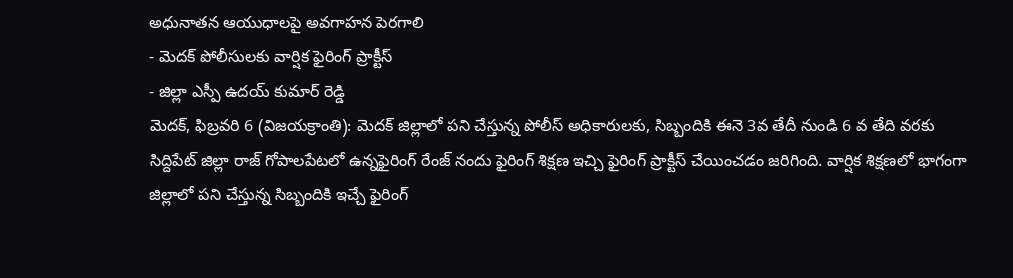అధునాతన ఆయుధాలపై అవగాహన పెరగాలి
- మెదక్ పోలీసులకు వార్షిక ఫైరింగ్ ప్రాక్టీస్
- జిల్లా ఎస్పీ ఉదయ్ కుమార్ రెడ్డి
మెదక్, ఫిబ్రవరి 6 (విజయక్రాంతి): మెదక్ జిల్లాలో పని చేస్తున్న పోలీస్ అధికారులకు, సిబ్బందికి ఈనె 3వ తేదీ నుండి 6 వ తేది వరకు సిద్దిపేట్ జిల్లా రాజ్ గోపాలపేటలో ఉన్నఫైరింగ్ రేంజ్ నందు ఫైరింగ్ శిక్షణ ఇచ్చి ఫైరింగ్ ప్రాక్టీస్ చేయించడం జరిగింది. వార్షిక శిక్షణలో భాగంగా జిల్లాలో పని చేస్తున్న సిబ్బందికి ఇచ్చే ఫైరింగ్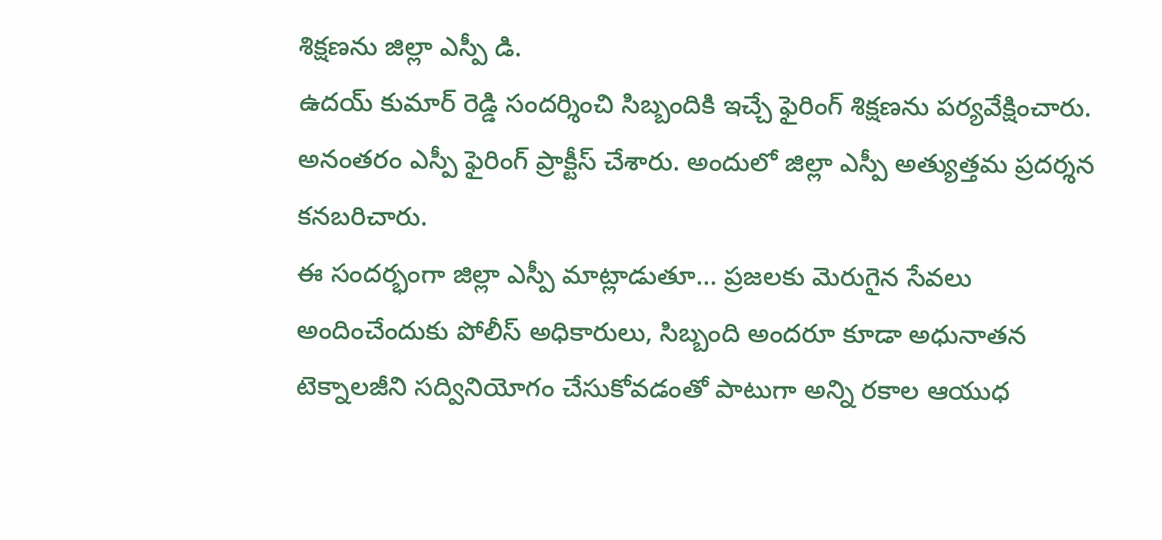శిక్షణను జిల్లా ఎస్పీ డి.
ఉదయ్ కుమార్ రెడ్డి సందర్శించి సిబ్బందికి ఇచ్చే ఫైరింగ్ శిక్షణను పర్యవేక్షించారు. అనంతరం ఎస్పీ ఫైరింగ్ ప్రాక్టీస్ చేశారు. అందులో జిల్లా ఎస్పీ అత్యుత్తమ ప్రదర్శన కనబరిచారు.
ఈ సందర్భంగా జిల్లా ఎస్పీ మాట్లాడుతూ... ప్రజలకు మెరుగైన సేవలు అందించేందుకు పోలీస్ అధికారులు, సిబ్బంది అందరూ కూడా అధునాతన టెక్నాలజీని సద్వినియోగం చేసుకోవడంతో పాటుగా అన్ని రకాల ఆయుధ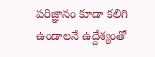పరిజ్ఞానం కూడా కలిగి ఉండాలనే ఉద్దేశ్యంతో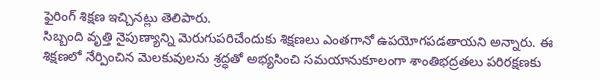ఫైరింగ్ శిక్షణ ఇచ్చినట్లు తెలిపారు.
సిబ్బంది వృత్తి నైపుణ్యాన్ని మెరుగుపరిచేందుకు శిక్షణలు ఎంతగానో ఉపయోగపడతాయని అన్నారు. ఈ శిక్షణలో నేర్పించిన మెలకువులను శ్రద్ధతో అభ్యసించి సమయానుకూలంగా శాంతిభద్రతలు పరిరక్షణకు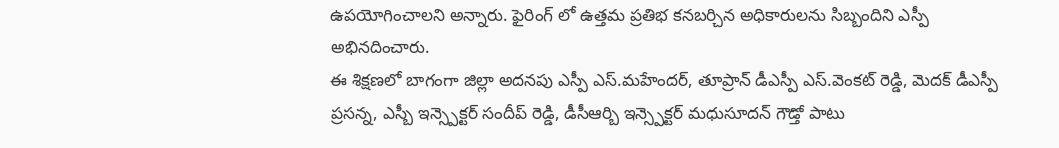ఉపయోగించాలని అన్నారు. ఫైరింగ్ లో ఉత్తమ ప్రతిభ కనబర్చిన అధికారులను సిబ్బందిని ఎస్పీ అభినదించారు.
ఈ శిక్షణలో బాగంగా జిల్లా అదనపు ఎస్పీ ఎస్.మహేందర్, తూప్రాన్ డీఎస్పీ ఎస్.వెంకట్ రెడ్డి, మెదక్ డీఎస్పీ ప్రసన్న, ఎస్బీ ఇన్స్పెక్టర్ సందీప్ రెడ్డి, డీసీఆర్బి ఇన్స్పెక్టర్ మధుసూదన్ గౌడ్తో పాటు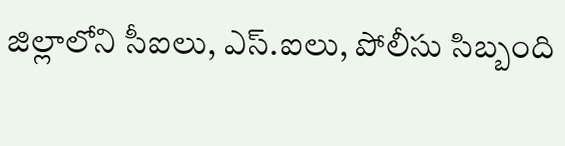జిల్లాలోని సీఐలు, ఎస్.ఐలు, పోలీసు సిబ్బంది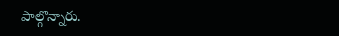పాల్గొన్నారు.